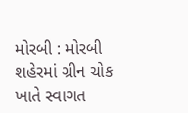મોરબી : મોરબી શહેરમાં ગ્રીન ચોક ખાતે સ્વાગત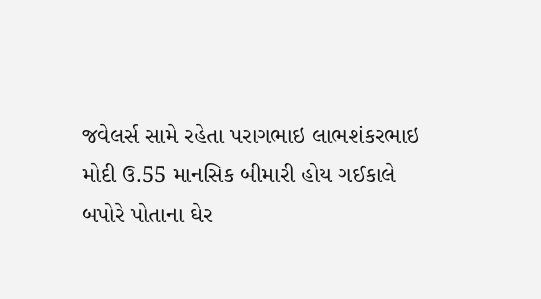જવેલર્સ સામે રહેતા પરાગભાઇ લાભશંકરભાઇ મોદી ઉ.55 માનસિક બીમારી હોય ગઈકાલે બપોરે પોતાના ઘેર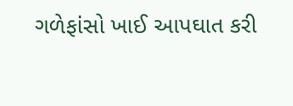ગળેફાંસો ખાઈ આપઘાત કરી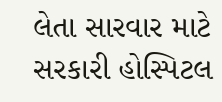લેતા સારવાર માટે સરકારી હોસ્પિટલ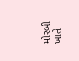મોરબી ખાતે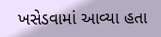ખસેડવામાં આવ્યા હતા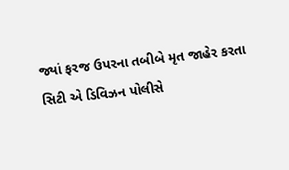જ્યાં ફરજ ઉપરના તબીબે મૃત જાહેર કરતા સિટી એ ડિવિઝન પોલીસે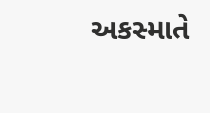અકસ્માતે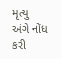મૃત્યુ અંગે નોંધ કરી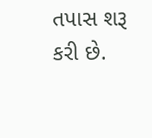તપાસ શરૂ કરી છે.